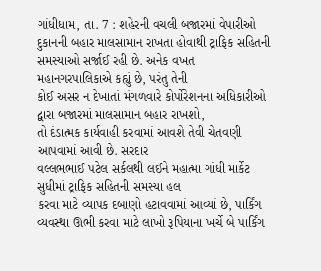ગાંધીધામ, તા. 7 : શહેરની વચલી બજારમાં વેપારીઓ
દુકાનની બહાર માલસામાન રાખતા હોવાથી ટ્રાફિક સહિતની સમસ્યાઓ સર્જાઈ રહી છે. અનેક વખત
મહાનગરપાલિકાએ કહ્યું છે, પરંતુ તેની
કોઈ અસર ન દેખાતાં મંગળવારે કોર્પોરેશનના અધિકારીઓ દ્વારા બજારમાં માલસામાન બહાર રાખશો,
તો દંડાત્મક કાર્યવાહી કરવામાં આવશે તેવી ચેતવણી આપવામાં આવી છે. સરદાર
વલ્લભભાઈ પટેલ સર્કલથી લઈને મહાત્મા ગાંધી માર્કેટ સુધીમાં ટ્રાફિક સહિતની સમસ્યા હલ
કરવા માટે વ્યાપક દબાણો હટાવવામાં આવ્યાં છે, પાર્કિંગ વ્યવસ્થા ઊભી કરવા માટે લાખો રૂપિયાના ખર્ચે બે પાર્કિંગ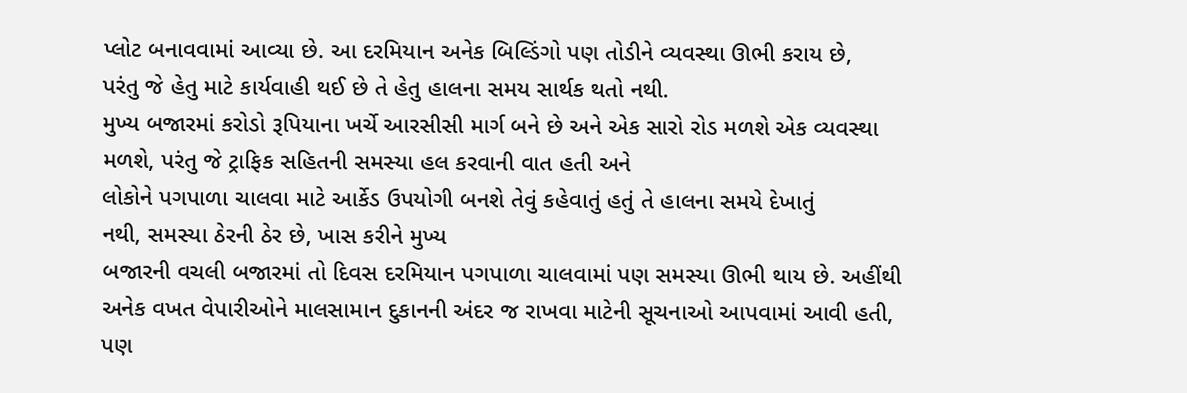પ્લોટ બનાવવામાં આવ્યા છે. આ દરમિયાન અનેક બિલ્ડિંગો પણ તોડીને વ્યવસ્થા ઊભી કરાય છે,
પરંતુ જે હેતુ માટે કાર્યવાહી થઈ છે તે હેતુ હાલના સમય સાર્થક થતો નથી.
મુખ્ય બજારમાં કરોડો રૂપિયાના ખર્ચે આરસીસી માર્ગ બને છે અને એક સારો રોડ મળશે એક વ્યવસ્થા
મળશે, પરંતુ જે ટ્રાફિક સહિતની સમસ્યા હલ કરવાની વાત હતી અને
લોકોને પગપાળા ચાલવા માટે આર્કેડ ઉપયોગી બનશે તેવું કહેવાતું હતું તે હાલના સમયે દેખાતું
નથી, સમસ્યા ઠેરની ઠેર છે, ખાસ કરીને મુખ્ય
બજારની વચલી બજારમાં તો દિવસ દરમિયાન પગપાળા ચાલવામાં પણ સમસ્યા ઊભી થાય છે. અહીંથી
અનેક વખત વેપારીઓને માલસામાન દુકાનની અંદર જ રાખવા માટેની સૂચનાઓ આપવામાં આવી હતી,
પણ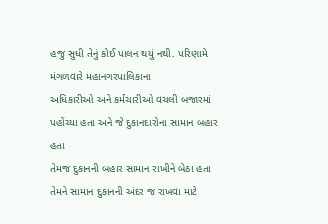હજુ સુધી તેનું કોઈ પાલન થયું નથી. પરિણામે મંગળવારે મહાનગરપાલિકાના
અધિકારીઓ અને કર્મચારીઓ વચલી બજારમાં પહોંચ્યા હતા અને જે દુકાનદારોના સામાન બહાર હતા
તેમજ દુકાનની બહાર સામાન રાખીને બેઠા હતા તેમને સામાન દુકાનની અંદર જ રાખવા માટે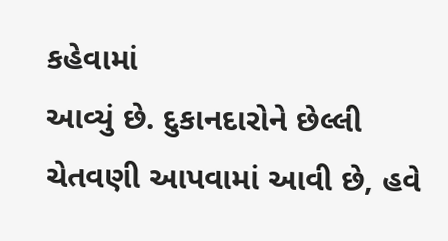કહેવામાં
આવ્યું છે. દુકાનદારોને છેલ્લી ચેતવણી આપવામાં આવી છે, હવે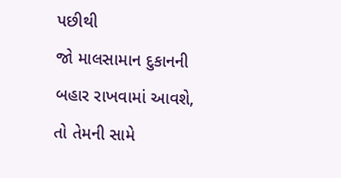પછીથી
જો માલસામાન દુકાનની બહાર રાખવામાં આવશે, તો તેમની સામે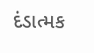દંડાત્મક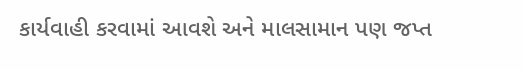કાર્યવાહી કરવામાં આવશે અને માલસામાન પણ જપ્ત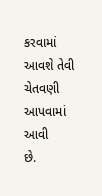કરવામાં આવશે તેવી ચેતવણી આપવામાં આવી
છે.